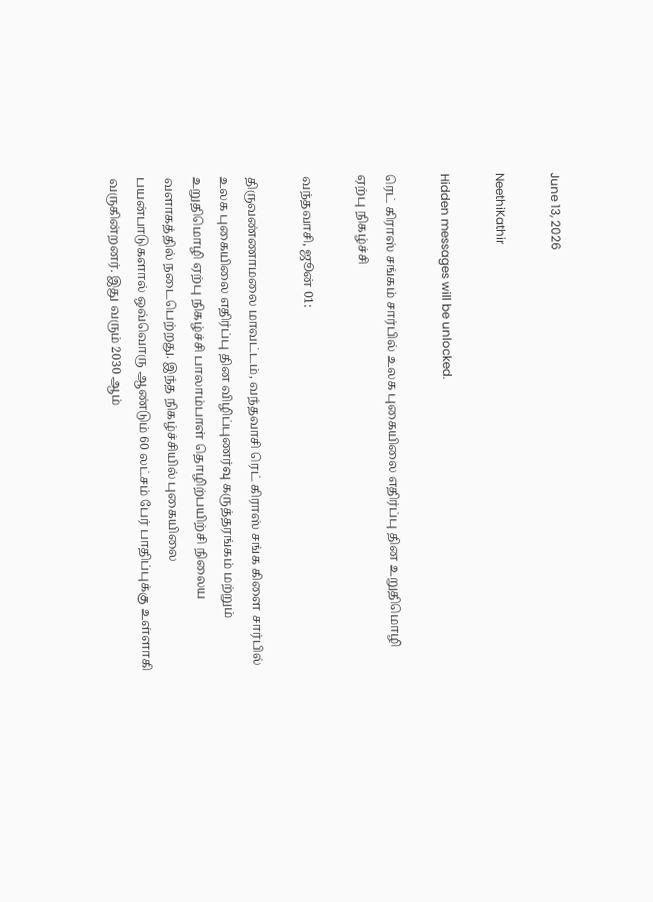June 13, 2026

NeethiKathir

Hidden messages will be unlocked.

ரெட் கிராஸ் சங்கம் சார்பில் உலக புகையிலை எதிர்ப்பு தின உறுதிமொழி ஏற்பு நிகழ்ச்சி

வந்தவாசி, ஜூன் 01:

திருவண்ணாமலை மாவட்டம், வந்தவாசி ரெட் கிராஸ் சங்க கிளை சார்பில் உலக புகையிலை எதிர்ப்பு தின விழிப்புணர்வு கருத்தரங்கம் மற்றும் உறுதிமொழி ஏற்பு நிகழ்ச்சி பாலாம்பாள் தொழிற்பயிற்சி நிலைய வளாகத்தில் நடைபெற்றது. இந்த நிகழ்ச்சியில் புகையிலை பயன்பாடுகளால் ஒவ்வொரு ஆண்டும் 60 லட்சம் பேர் பாதிப்புக்கு உள்ளாகி வருகின்றனர். இது வரும் 2030 ஆம்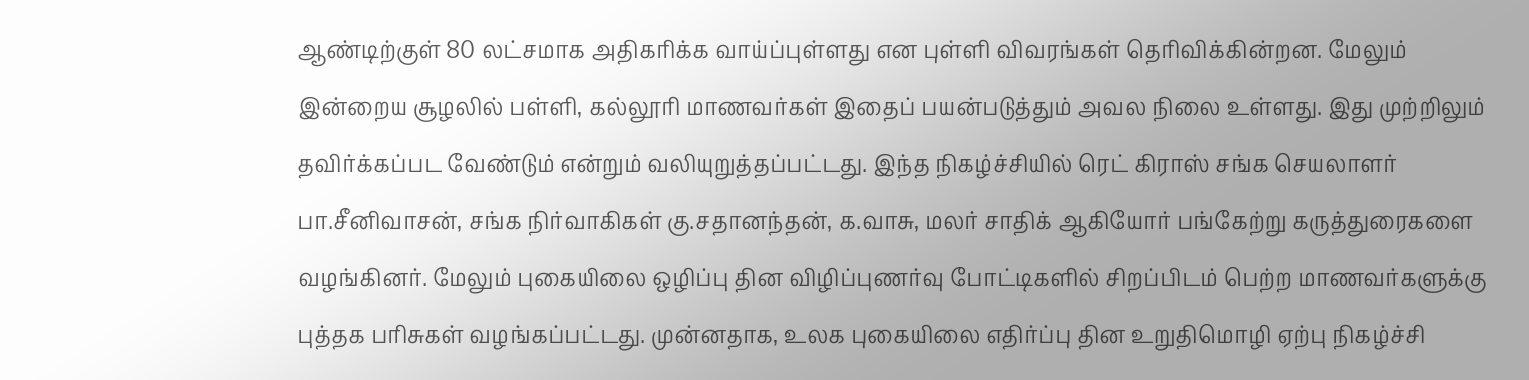ஆண்டிற்குள் 80 லட்சமாக அதிகரிக்க வாய்ப்புள்ளது என புள்ளி விவரங்கள் தெரிவிக்கின்றன. மேலும் இன்றைய சூழலில் பள்ளி, கல்லூரி மாணவர்கள் இதைப் பயன்படுத்தும் அவல நிலை உள்ளது. இது முற்றிலும் தவிர்க்கப்பட வேண்டும் என்றும் வலியுறுத்தப்பட்டது. இந்த நிகழ்ச்சியில் ரெட் கிராஸ் சங்க செயலாளர் பா‌.சீனிவாசன், சங்க நிர்வாகிகள் கு.சதானந்தன், க.வாசு, மலர் சாதிக் ஆகியோர் பங்கேற்று கருத்துரைகளை வழங்கினர். மேலும் புகையிலை ஒழிப்பு தின விழிப்புணர்வு போட்டிகளில் சிறப்பிடம் பெற்ற மாணவர்களுக்கு புத்தக பரிசுகள் வழங்கப்பட்டது. முன்னதாக, உலக புகையிலை எதிர்ப்பு தின உறுதிமொழி ஏற்பு நிகழ்ச்சி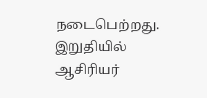நடைபெற்றது. இறுதியில் ஆசிரியர்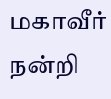மகாவீர் நன்றி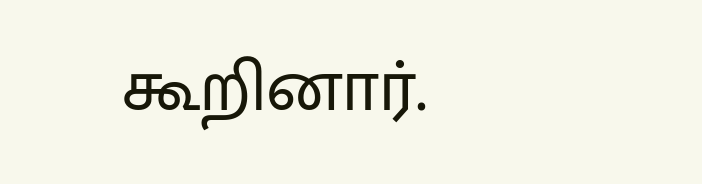கூறினார்.